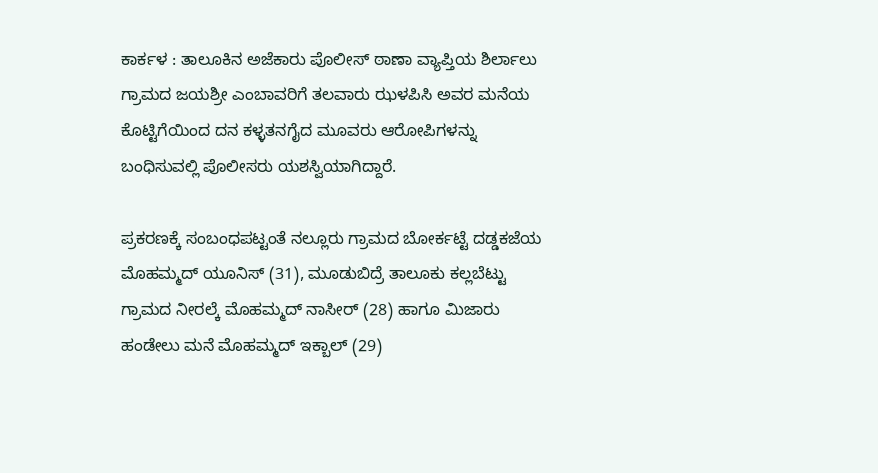ಕಾರ್ಕಳ : ತಾಲೂಕಿನ ಅಜೆಕಾರು ಪೊಲೀಸ್ ಠಾಣಾ ವ್ಯಾಪ್ತಿಯ ಶಿರ್ಲಾಲು ಗ್ರಾಮದ ಜಯಶ್ರೀ ಎಂಬಾವರಿಗೆ ತಲವಾರು ಝಳಪಿಸಿ ಅವರ ಮನೆಯ ಕೊಟ್ಟಿಗೆಯಿಂದ ದನ ಕಳ್ಳತನಗೈದ ಮೂವರು ಆರೋಪಿಗಳನ್ನು ಬಂಧಿಸುವಲ್ಲಿ ಪೊಲೀಸರು ಯಶಸ್ವಿಯಾಗಿದ್ದಾರೆ.

ಪ್ರಕರಣಕ್ಕೆ ಸಂಬಂಧಪಟ್ಟಂತೆ ನಲ್ಲೂರು ಗ್ರಾಮದ ಬೋರ್ಕಟ್ಟೆ ದಡ್ಡಕಜೆಯ ಮೊಹಮ್ಮದ್ ಯೂನಿಸ್ (31), ಮೂಡುಬಿದ್ರೆ ತಾಲೂಕು ಕಲ್ಲಬೆಟ್ಟು ಗ್ರಾಮದ ನೀರಲ್ಕೆ ಮೊಹಮ್ಮದ್ ನಾಸೀರ್ (28) ಹಾಗೂ ಮಿಜಾರು ಹಂಡೇಲು ಮನೆ ಮೊಹಮ್ಮದ್ ಇಕ್ಬಾಲ್ (29)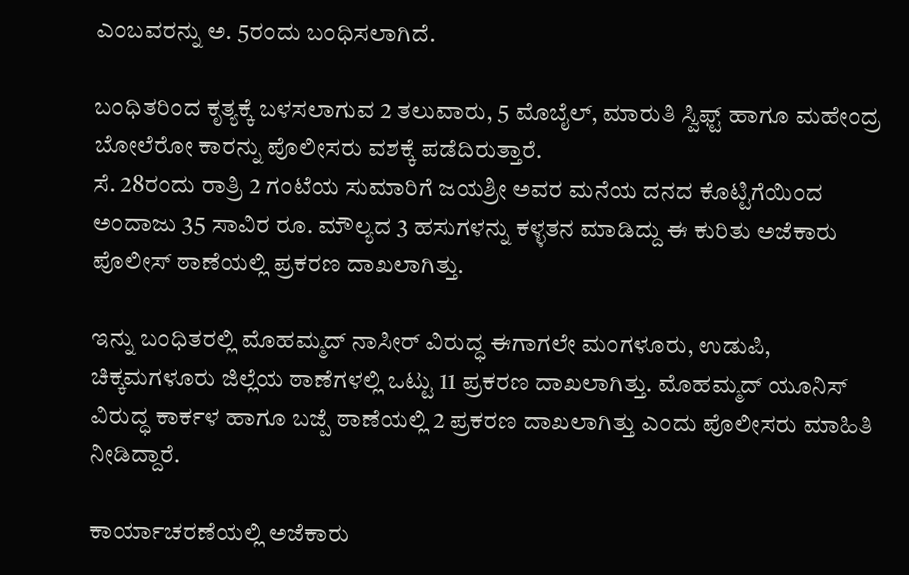ಎಂಬವರನ್ನು ಅ. 5ರಂದು ಬಂಧಿಸಲಾಗಿದೆ.

ಬಂಧಿತರಿಂದ ಕೃತ್ಯಕ್ಕೆ ಬಳಸಲಾಗುವ 2 ತಲುವಾರು, 5 ಮೊಬೈಲ್, ಮಾರುತಿ ಸ್ವಿಫ್ಟ್ ಹಾಗೂ ಮಹೇಂದ್ರ ಬೋಲೆರೋ ಕಾರನ್ನು ಪೊಲೀಸರು ವಶಕ್ಕೆ ಪಡೆದಿರುತ್ತಾರೆ.
ಸೆ. 28ರಂದು ರಾತ್ರಿ 2 ಗಂಟೆಯ ಸುಮಾರಿಗೆ ಜಯಶ್ರೀ ಅವರ ಮನೆಯ ದನದ ಕೊಟ್ಟಿಗೆಯಿಂದ ಅಂದಾಜು 35 ಸಾವಿರ ರೂ. ಮೌಲ್ಯದ 3 ಹಸುಗಳನ್ನು ಕಳ್ಳತನ ಮಾಡಿದ್ದು ಈ ಕುರಿತು ಅಜೆಕಾರು ಪೊಲೀಸ್ ಠಾಣೆಯಲ್ಲಿ ಪ್ರಕರಣ ದಾಖಲಾಗಿತ್ತು.

ಇನ್ನು ಬಂಧಿತರಲ್ಲಿ ಮೊಹಮ್ಮದ್ ನಾಸೀರ್ ವಿರುದ್ಧ ಈಗಾಗಲೇ ಮಂಗಳೂರು, ಉಡುಪಿ, ಚಿಕ್ಕಮಗಳೂರು ಜಿಲ್ಲೆಯ ಠಾಣೆಗಳಲ್ಲಿ ಒಟ್ಟು 11 ಪ್ರಕರಣ ದಾಖಲಾಗಿತ್ತು. ಮೊಹಮ್ಮದ್ ಯೂನಿಸ್ ವಿರುದ್ಧ ಕಾರ್ಕಳ ಹಾಗೂ ಬಜ್ಪೆ ಠಾಣೆಯಲ್ಲಿ 2 ಪ್ರಕರಣ ದಾಖಲಾಗಿತ್ತು ಎಂದು ಪೊಲೀಸರು ಮಾಹಿತಿ ನೀಡಿದ್ದಾರೆ.

ಕಾರ್ಯಾಚರಣೆಯಲ್ಲಿ ಅಜೆಕಾರು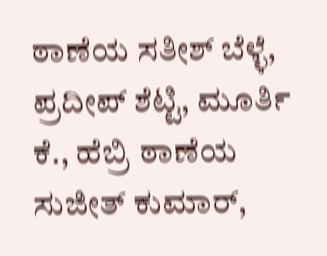ಠಾಣೆಯ ಸತೀಶ್ ಬೆಳ್ಳೆ, ಪ್ರದೀಪ್ ಶೆಟ್ಟಿ, ಮೂರ್ತಿ ಕೆ., ಹೆಬ್ರಿ ಠಾಣೆಯ ಸುಜೀತ್ ಕುಮಾರ್,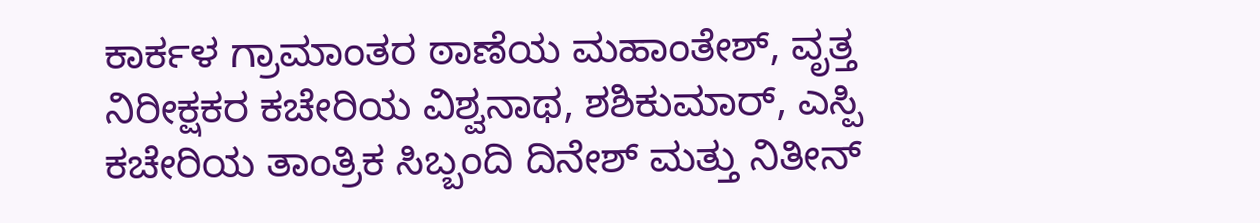ಕಾರ್ಕಳ ಗ್ರಾಮಾಂತರ ಠಾಣೆಯ ಮಹಾಂತೇಶ್, ವೃತ್ತ ನಿರೀಕ್ಷಕರ ಕಚೇರಿಯ ವಿಶ್ವನಾಥ, ಶಶಿಕುಮಾರ್, ಎಸ್ಪಿ ಕಚೇರಿಯ ತಾಂತ್ರಿಕ ಸಿಬ್ಬಂದಿ ದಿನೇಶ್ ಮತ್ತು ನಿತೀನ್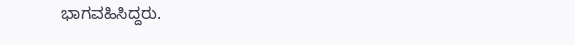ಭಾಗವಹಿಸಿದ್ದರು.